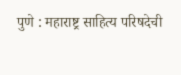पुणे : महाराष्ट्र साहित्य परिषदेची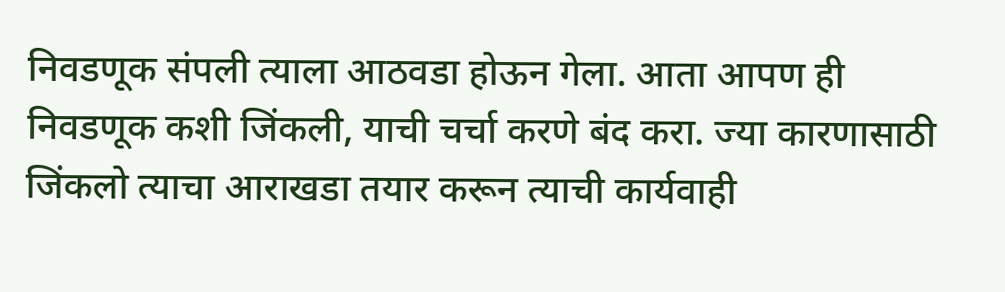निवडणूक संपली त्याला आठवडा होऊन गेला. आता आपण ही निवडणूक कशी जिंकली, याची चर्चा करणे बंद करा. ज्या कारणासाठी जिंकलो त्याचा आराखडा तयार करून त्याची कार्यवाही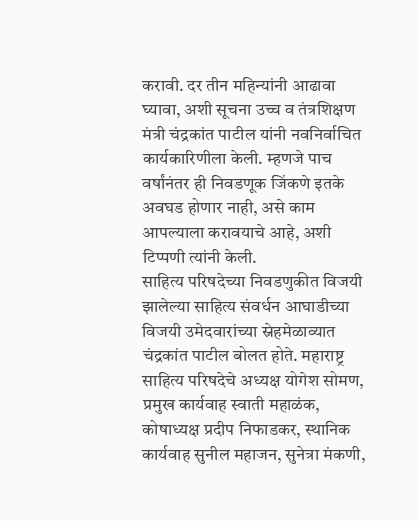करावी. दर तीन महिन्यांनी आढावा घ्यावा, अशी सूचना उच्च व तंत्रशिक्षण मंत्री चंद्रकांत पाटील यांनी नवनिर्वाचित कार्यकारिणीला केली. म्हणजे पाच वर्षांनंतर ही निवडणूक जिंकणे इतके अवघड होणार नाही, असे काम आपल्याला करावयाचे आहे, अशी टिप्पणी त्यांनी केली.
साहित्य परिषदेच्या निवडणुकीत विजयी झालेल्या साहित्य संवर्धन आघाडीच्या विजयी उमेदवारांच्या स्नेहमेळाव्यात चंद्रकांत पाटील बोलत होते. महाराष्ट्र साहित्य परिषदेचे अध्यक्ष योगेश सोमण, प्रमुख कार्यवाह स्वाती महाळंक, कोषाध्यक्ष प्रदीप निफाडकर, स्थानिक कार्यवाह सुनील महाजन, सुनेत्रा मंकणी,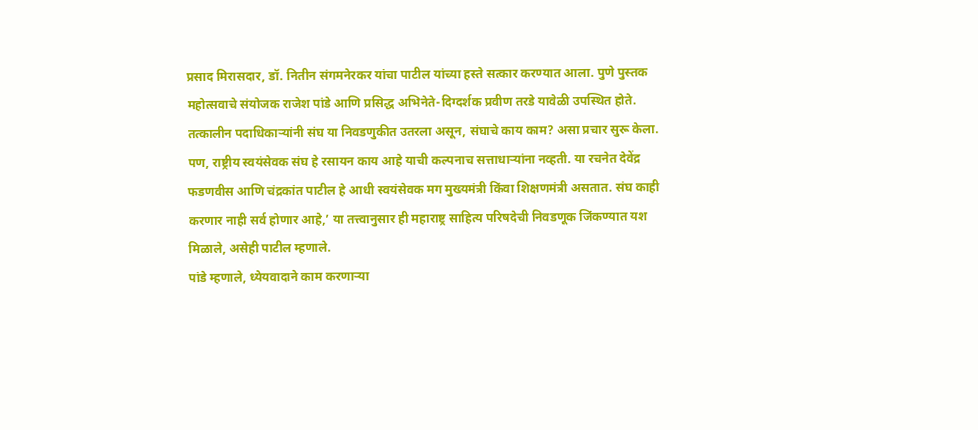प्रसाद मिरासदार, डॉ. नितीन संगमनेरकर यांचा पाटील यांच्या हस्ते सत्कार करण्यात आला. पुणे पुस्तक महोत्सवाचे संयोजक राजेश पांडे आणि प्रसिद्ध अभिनेते-दिग्दर्शक प्रवीण तरडे यावेळी उपस्थित होते.
तत्कालीन पदाधिकाऱ्यांनी संघ या निवडणुकीत उतरला असून, संघाचे काय काम? असा प्रचार सुरू केला. पण, राष्ट्रीय स्वयंसेवक संघ हे रसायन काय आहे याची कल्पनाच सत्ताधाऱ्यांना नव्हती. या रचनेत देवेंद्र फडणवीस आणि चंद्रकांत पाटील हे आधी स्वयंसेवक मग मुख्यमंत्री किंवा शिक्षणमंत्री असतात. संघ काही करणार नाही सर्व होणार आहे,’ या तत्त्वानुसार ही महाराष्ट्र साहित्य परिषदेची निवडणूक जिंकण्यात यश मिळाले, असेही पाटील म्हणाले.
पांडे म्हणाले, ध्येयवादाने काम करणाऱ्या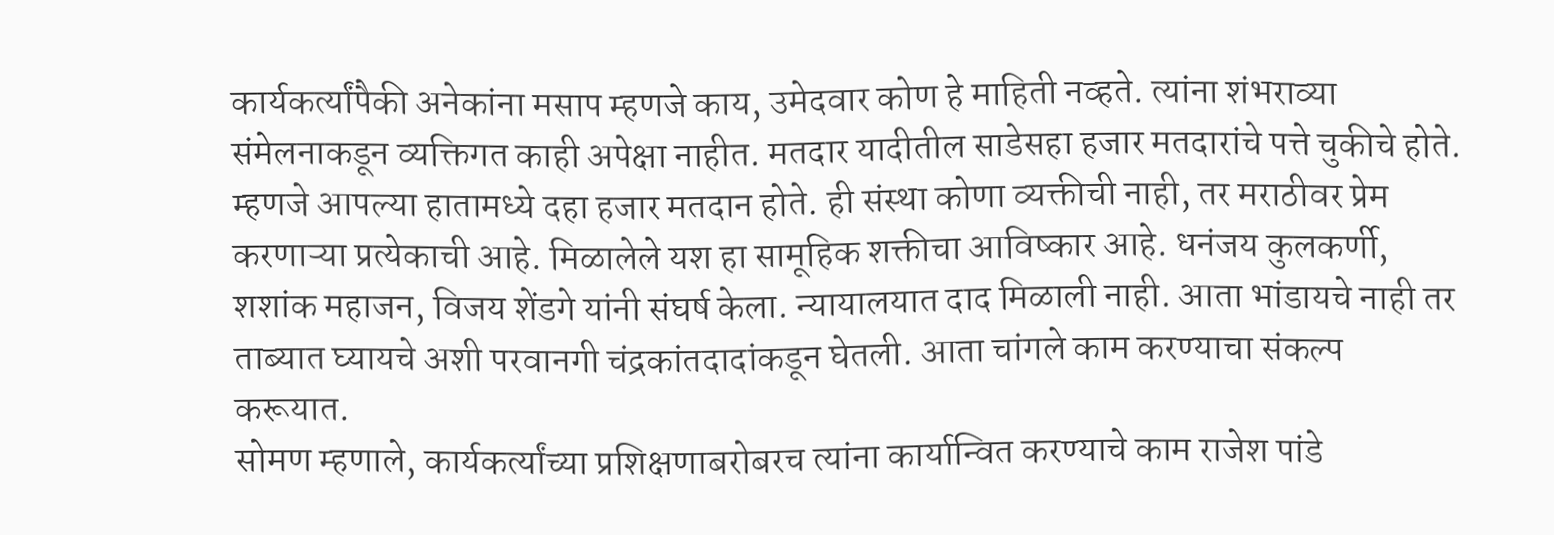कार्यकर्त्यांपैकी अनेकांना मसाप म्हणजे काय, उमेदवार कोण हे माहिती नव्हते. त्यांना शंभराव्या संमेलनाकडून व्यक्तिगत काही अपेक्षा नाहीत. मतदार यादीतील साडेसहा हजार मतदारांचे पत्ते चुकीचे होते. म्हणजे आपल्या हातामध्ये दहा हजार मतदान होते. ही संस्था कोणा व्यक्तीची नाही, तर मराठीवर प्रेम करणाऱ्या प्रत्येकाची आहे. मिळालेले यश हा सामूहिक शक्तीचा आविष्कार आहे. धनंजय कुलकर्णी, शशांक महाजन, विजय शेंडगे यांनी संघर्ष केला. न्यायालयात दाद मिळाली नाही. आता भांडायचे नाही तर ताब्यात घ्यायचे अशी परवानगी चंद्रकांतदादांकडून घेतली. आता चांगले काम करण्याचा संकल्प करूयात.
सोमण म्हणाले, कार्यकर्त्यांच्या प्रशिक्षणाबरोबरच त्यांना कार्यान्वित करण्याचे काम राजेश पांडे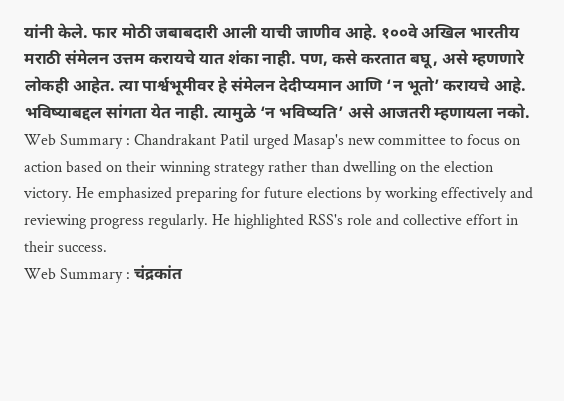यांनी केले. फार मोठी जबाबदारी आली याची जाणीव आहे. १००वे अखिल भारतीय मराठी संमेलन उत्तम करायचे यात शंका नाही. पण, कसे करतात बघू, असे म्हणणारे लोकही आहेत. त्या पार्श्वभूमीवर हे संमेलन देदीप्यमान आणि ‘न भूतो’ करायचे आहे. भविष्याबद्दल सांगता येत नाही. त्यामुळे ‘न भविष्यति’ असे आजतरी म्हणायला नको.
Web Summary : Chandrakant Patil urged Masap's new committee to focus on action based on their winning strategy rather than dwelling on the election victory. He emphasized preparing for future elections by working effectively and reviewing progress regularly. He highlighted RSS's role and collective effort in their success.
Web Summary : चंद्रकांत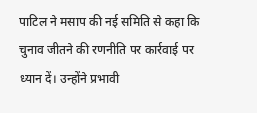पाटिल ने मसाप की नई समिति से कहा कि चुनाव जीतने की रणनीति पर कार्रवाई पर ध्यान दें। उन्होंने प्रभावी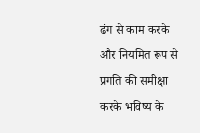ढंग से काम करके और नियमित रूप से प्रगति की समीक्षा करके भविष्य के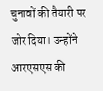चुनावों की तैयारी पर जोर दिया। उन्होंने आरएसएस की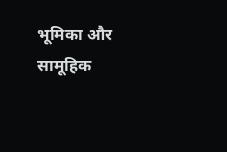भूमिका और सामूहिक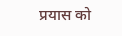प्रयास को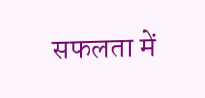सफलता में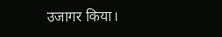उजागर किया।